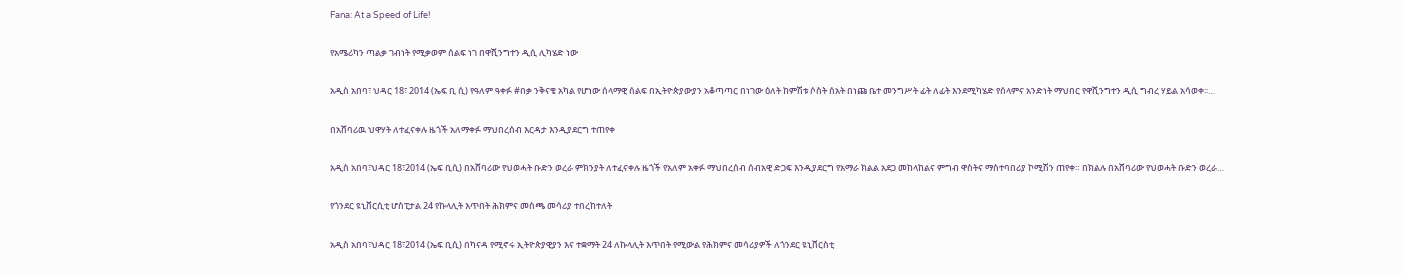Fana: At a Speed of Life!

የአሜሪካን ጣልቃ ገብነት የሚቃወም ሰልፍ ነገ በዋሺንግተን ዲሲ ሊካሄድ ነው

አዲስ አበባ፣ ህዳር 18፣ 2014 (ኤፍ ቢ ሲ) የዓለም ዓቀፉ #በቃ ንቅናቄ አካል የሆነው ሰላማዊ ሰልፍ በኢትዮጵያውያን አቆጣጣር በነገው ዕለት ከምሽቱ ሶስት ሰአት በነጩ ቤተ መንግሥት ፊት ለፊት እንደሚካሄድ የሰላምና አንድነት ማህበር የዋሺንግተን ዲሲ ግብረ ሃይል አሳወቀ፡፡…

በአሸባሪዉ ህዋሃት ለተፈናቀሉ ዜጎች አለማቀፉ ማህበረሰብ እርዳታ እንዲያደርግ ተጠየቀ

አዲስ አበባ፣ህዳር 18፣2014 (ኤፍ ቢሲ) በአሸባሪው የህወሓት ቡድን ወረራ ምክንያት ለተፈናቀሉ ዜጎች የአለም አቀፉ ማህበረሰብ ሰብአዊ ድጋፍ እንዲያደርግ የአማራ ክልል አደጋ መከላከልና ምግብ ዋስትና ማስተባበሪያ ኮሚሽን ጠየቀ። በክልሉ በአሸባሪው የህወሓት ቡድን ወረራ…

የጎንደር ዩኒቨርሲቲ ሆስፒታል 24 የኩላሊት እጥበት ሕክምና መስጫ መሳሪያ ተበረከተለት

አዲስ አበባ፣ህዳር 18፣2014 (ኤፍ ቢሲ) በካናዳ የሚኖሩ ኢትዮጵያዊያን እና ተቋማት 24 ለኩላሊት እጥበት የሚውል የሕክምና መሳሪያዎች ለጎንደር ዩኒቨርስቲ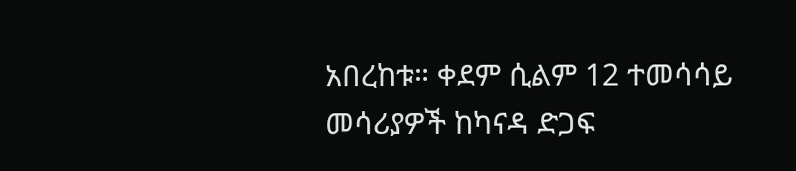አበረከቱ። ቀደም ሲልም 12 ተመሳሳይ መሳሪያዎች ከካናዳ ድጋፍ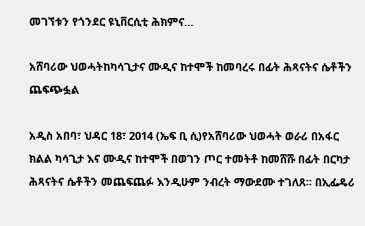መገኘቱን የጎንደር ዩኒቨርሲቲ ሕክምና…

አሸባሪው ህወሓትከካሳጊታና ሙዲና ከተሞች ከመባረሩ በፊት ሕጻናትና ሴቶችን ጨፍጭፏል

አዲስ አበባ፣ ህዳር 18፣ 2014 (ኤፍ ቢ ሲ)የአሸባሪው ህወሓት ወራሪ በአፋር ክልል ካሳጊታ እና ሙዲና ከተሞች በወገን ጦር ተመትቶ ከመሸሹ በፊት በርካታ ሕጻናትና ሴቶችን መጨፍጨፉ እንዲሁም ንብረት ማውደሙ ተገለጸ፡፡ በኢፌዴሪ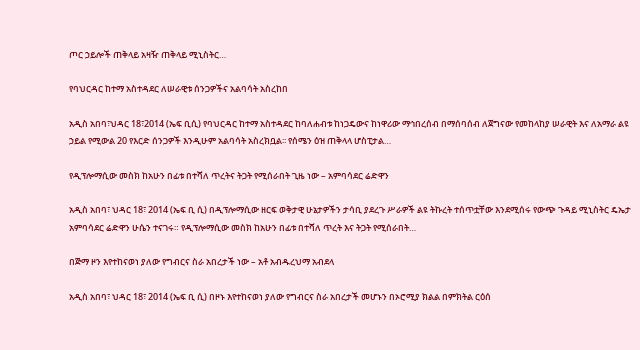ጦር ኃይሎች ጠቅላይ አዛዥ ጠቅላይ ሚኒስትር…

የባህርዳር ከተማ አስተዳደር ለሠራዊቱ ሰንጋዎችና አልባሳት አስረከበ

አዲስ አበባ፣ህዳር 18፣2014 (ኤፍ ቢሲ) የባህርዳር ከተማ አስተዳደር ከባለሐብቱ ከነጋዴውና ከነዋሪው ማኅበረሰብ በማሰባሰብ ለጀግናው የመከላከያ ሠራዊት እና ለአማራ ልዩ ኃይል የሚውል 20 የእርድ ሰንጋዎች እንዲሁም አልባሳት አስረክቧል፡፡ የሰሜን ዕዝ ጠቅላላ ሆስፒታል…

የዲፕሎማሲው መስክ ከአሁን በፊቱ በተሻለ ጥረትና ትጋት የሚሰራበት ጊዜ ነው – አምባሳደር ሬድዋን

አዲስ አበባ፣ ህዳር 18፣ 2014 (ኤፍ ቢ ሲ) በዲፕሎማሲው ዘርፍ ወቅታዊ ሁኔታዎችን ታሳቢ ያደረጉ ሥራዎች ልዩ ትኩረት ተሰጥቷቸው እንደሚሰሩ የውጭ ጉዳይ ሚኒስትር ዴኤታ አምባሳደር ሬድዋን ሁሴን ተናገሩ። የዲፕሎማሲው መስክ ከአሁን በፊቱ በተሻለ ጥረት እና ትጋት የሚሰራበት…

በጅማ ዞን እየተከናወነ ያለው የግብርና ስራ አበረታች ነው – አቶ አብዱረህማ አብደላ

አዲስ አበባ፣ ህዳር 18፣ 2014 (ኤፍ ቢ ሲ) በዞኑ እየተከናወነ ያለው የግብርና ስራ አበረታች መሆኑን በኦሮሚያ ክልል በምክትል ርዕሰ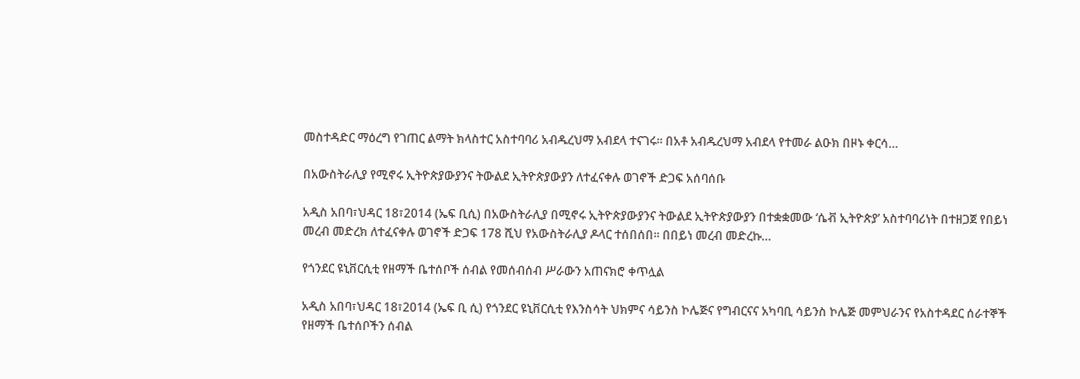መስተዳድር ማዕረግ የገጠር ልማት ክላስተር አስተባባሪ አብዱረህማ አብደላ ተናገሩ፡፡ በአቶ አብዱረህማ አብደላ የተመራ ልዑክ በዞኑ ቀርሳ…

በአውስትራሊያ የሚኖሩ ኢትዮጵያውያንና ትውልደ ኢትዮጵያውያን ለተፈናቀሉ ወገኖች ድጋፍ አሰባሰቡ

አዲስ አበባ፣ህዳር 18፣2014 (ኤፍ ቢሲ) በአውስትራሊያ በሚኖሩ ኢትዮጵያውያንና ትውልደ ኢትዮጵያውያን በተቋቋመው ‘ሴቭ ኢትዮጵያ’ አስተባባሪነት በተዘጋጀ የበይነ መረብ መድረክ ለተፈናቀሉ ወገኖች ድጋፍ 178 ሺህ የአውስትራሊያ ዶላር ተሰበሰበ፡፡ በበይነ መረብ መድረኩ…

የጎንደር ዩኒቨርሲቲ የዘማች ቤተሰቦች ሰብል የመሰብሰብ ሥራውን አጠናክሮ ቀጥሏል

አዲስ አበባ፣ህዳር 18፣2014 (ኤፍ ቢ ሲ) የጎንደር ዩኒቨርሲቲ የእንስሳት ህክምና ሳይንስ ኮሌጅና የግብርናና አካባቢ ሳይንስ ኮሌጅ መምህራንና የአስተዳደር ሰራተኞች የዘማች ቤተሰቦችን ሰብል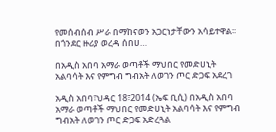የመሰብሰብ ሥራ በማከናወን አጋርነታቸውን አሳይተዋል፡፡ በጎንደር ዙሪያ ወረዳ ሰበሀ…

በአዲስ አበባ አማራ ወጣቶች ማህበር የመድሀኒት አልባሳት እና የምግብ ግብአት ለወገን ጦር ድጋፍ አደረገ

አዲስ አበባ፣ህዳር 18፣2014 (ኤፍ ቢሲ) በአዲስ አበባ አማራ ወጣቶች ማህበር የመድሀኒት አልባሳት እና የምግብ ግብአት ለወገን ጦር ድጋፍ አድረጓል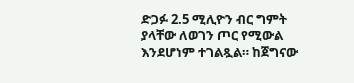ድጋፉ 2.5 ሚሊዮን ብር ግምት ያላቸው ለወገን ጦር የሚውል እንደሆነም ተገልጿል። ከጀግናው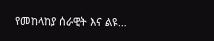የመከላከያ ሰራዊት እና ልዩ…